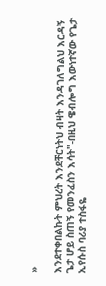»

እንደተቀበልኩት ምህረት እንደቸርነትህ ብዛት እንዳገለግልህ እርዳኝ ጌታ ሆይ ስጠኝ የመንፈስን እሳት"-በዚህ ዌብሎግ እውነተኛው የጌታ ኢየሱስ ባሪያ ተስፋዬ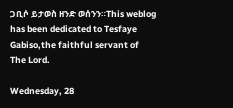ጋቢሶ ይታወስ ዘንድ ወሰንን።This weblog has been dedicated to Tesfaye Gabiso,the faithful servant of The Lord.

Wednesday, 28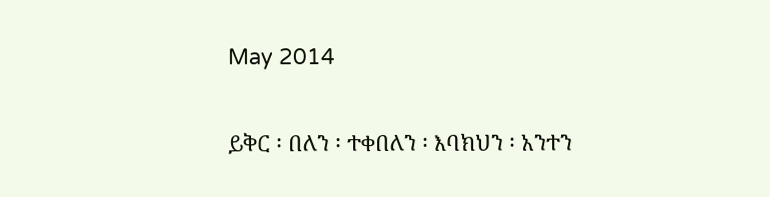May 2014

ይቅር ፡ በለን ፡ ተቀበለን ፡ እባክህን ፡ አንተን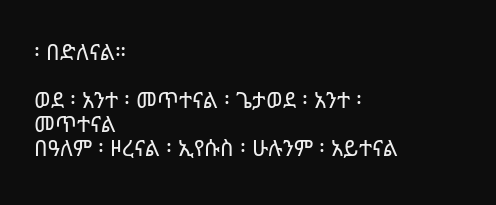፡ በድለናል።

ወደ ፡ አንተ ፡ መጥተናል ፡ ጌታወደ ፡ አንተ ፡ መጥተናል
በዓለም ፡ ዞረናል ፡ ኢየሱስ ፡ ሁሉንም ፡ አይተናል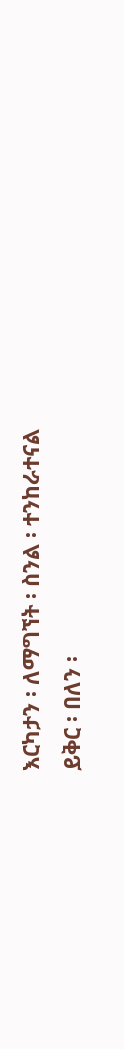እርካታን ፡ ለማግኘት ፡ ስንል ፡ ተንከራተናል
ይቅር ፡ በለን ፡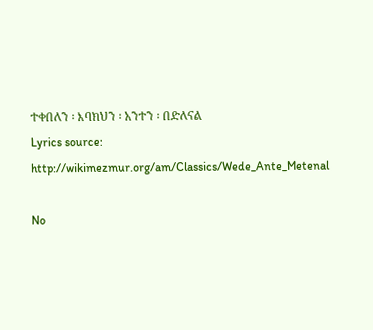ተቀበለን ፡ እባክህን ፡ አንተን ፡ በድለናል
Lyrics source:
http://wikimezmur.org/am/Classics/Wede_Ante_Metenal

No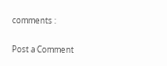comments :

Post a Comment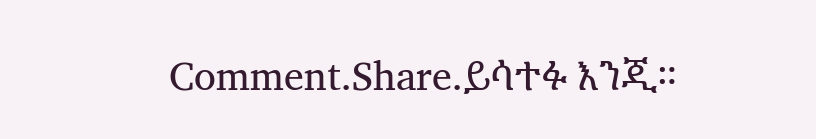Comment.Share.ይሳተፉ እንጂ።